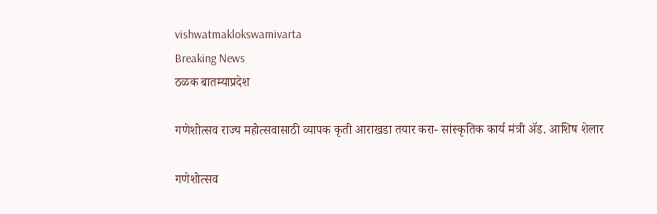vishwatmaklokswamivarta
Breaking News
ठळक बातम्याप्रदेश

गणेशोत्सव राज्य महोत्सवासाठी व्यापक कृती आराखडा तयार करा- सांस्कृतिक कार्य मंत्री ॲड. आशिष शेलार

गणेशोत्सव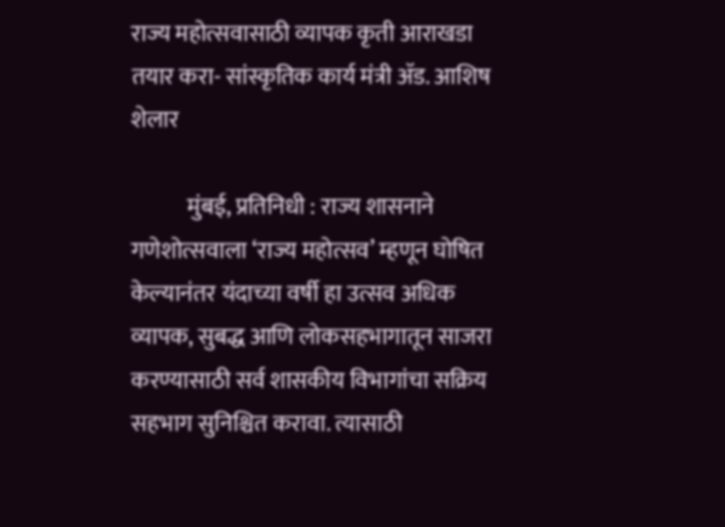राज्य महोत्सवासाठी व्यापक कृती आराखडा तयार करा- सांस्कृतिक कार्य मंत्री ॲड. आशिष शेलार

            मुंबई, प्रतिनिधी : राज्य शासनाने गणेशोत्सवाला ‘राज्य महोत्सव’ म्हणून घोषित केल्यानंतर यंदाच्या वर्षी हा उत्सव अधिक व्यापक, सुबद्ध आणि लोकसहभागातून साजरा करण्यासाठी सर्व शासकीय विभागांचा सक्रिय सहभाग सुनिश्चित करावा. त्यासाठी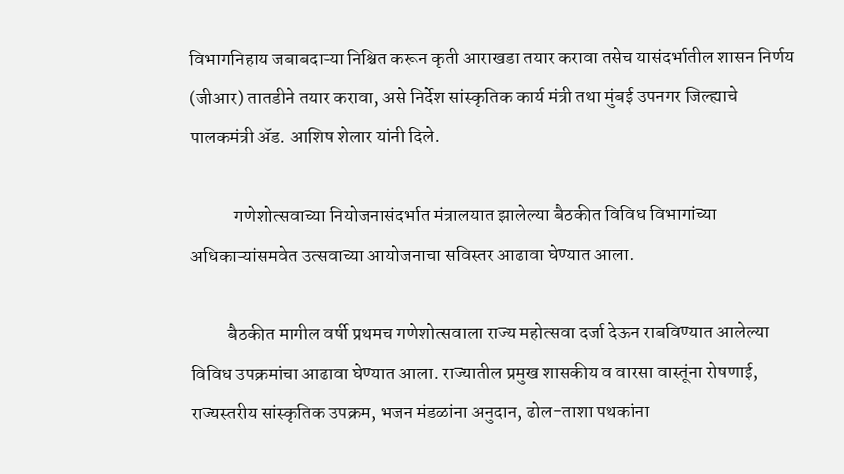विभागनिहाय जबाबदाऱ्या निश्चित करून कृती आराखडा तयार करावा तसेच यासंदर्भातील शासन निर्णय (जीआर) तातडीने तयार करावा, असे निर्देश सांस्कृतिक कार्य मंत्री तथा मुंबई उपनगर जिल्ह्याचे पालकमंत्री ॲड. आशिष शेलार यांनी दिले.

            गणेशोत्सवाच्या नियोजनासंदर्भात मंत्रालयात झालेल्या बैठकीत विविध विभागांच्या अधिकाऱ्यांसमवेत उत्सवाच्या आयोजनाचा सविस्तर आढावा घेण्यात आला.

          बैठकीत मागील वर्षी प्रथमच गणेशोत्सवाला राज्य महोत्सवा दर्जा देऊन राबविण्यात आलेल्या विविध उपक्रमांचा आढावा घेण्यात आला. राज्यातील प्रमुख शासकीय व वारसा वास्तूंना रोषणाई, राज्यस्तरीय सांस्कृतिक उपक्रम, भजन मंडळांना अनुदान, ढोल-ताशा पथकांना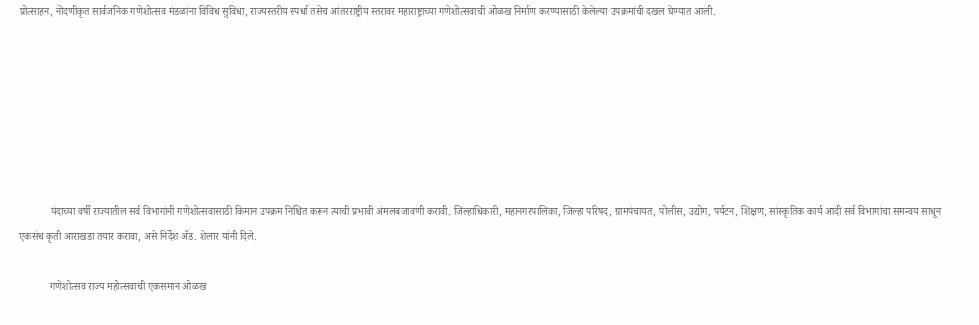प्रोत्साहन, नोंदणीकृत सार्वजनिक गणेशोत्सव मंडळांना विविध सुविधा, राज्यस्तरीय स्पर्धा तसेच आंतरराष्ट्रीय स्तरावर महाराष्ट्राच्या गणेशोत्सवाची ओळख निर्माण करण्यासाठी केलेल्या उपक्रमांची दखल घेण्यात आली.







            यंदाच्या वर्षी राज्यातील सर्व विभागांनी गणेशोत्सवासाठी किमान उपक्रम निश्चित करून त्याची प्रभावी अंमलबजावणी करावी. जिल्हाधिकारी, महानगरपालिका, जिल्हा परिषद, ग्रामपंचायत, पोलीस, उद्योग, पर्यटन, शिक्षण, सांस्कृतिक कार्य आदी सर्व विभागांचा समन्वय साधून एकसंध कृती आराखडा तयार करावा, असे निर्देश ॲड. शेलार यांनी दिले.

            गणेशोत्सव राज्य महोत्सवाची एकसमान ओळख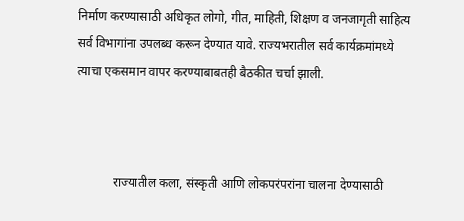निर्माण करण्यासाठी अधिकृत लोगो, गीत, माहिती, शिक्षण व जनजागृती साहित्य सर्व विभागांना उपलब्ध करून देण्यात यावे. राज्यभरातील सर्व कार्यक्रमांमध्ये त्याचा एकसमान वापर करण्याबाबतही बैठकीत चर्चा झाली.



            राज्यातील कला, संस्कृती आणि लोकपरंपरांना चालना देण्यासाठी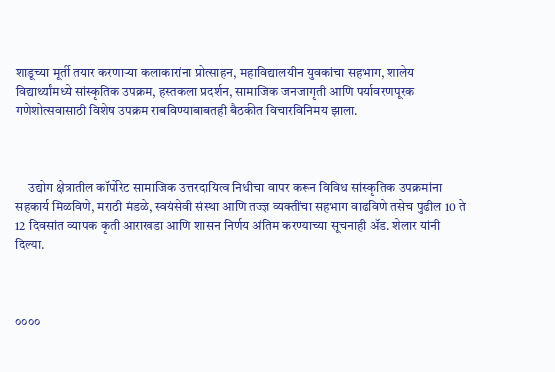शाडूच्या मूर्ती तयार करणाऱ्या कलाकारांना प्रोत्साहन, महाविद्यालयीन युवकांचा सहभाग, शालेय विद्यार्थ्यांमध्ये सांस्कृतिक उपक्रम, हस्तकला प्रदर्शन, सामाजिक जनजागृती आणि पर्यावरणपूरक गणेशोत्सवासाठी विशेष उपक्रम राबविण्याबाबतही बैठकीत विचारविनिमय झाला.



     उद्योग क्षेत्रातील कॉर्पोरेट सामाजिक उत्तरदायित्व निधीचा वापर करून विविध सांस्कृतिक उपक्रमांना सहकार्य मिळविणे, मराठी मंडळे, स्वयंसेवी संस्था आणि तज्ज्ञ व्यक्तींचा सहभाग वाढविणे तसेच पुढील 10 ते 12 दिवसांत व्यापक कृती आराखडा आणि शासन निर्णय अंतिम करण्याच्या सूचनाही ॲड. शेलार यांनी दिल्या.



००००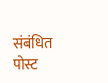संबंधित पोस्ट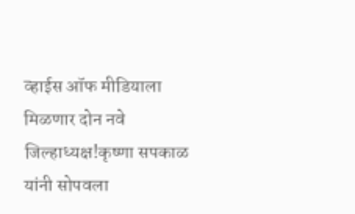व्हाईस ऑफ मीडियाला मिळणार दोन नवे जिल्हाध्यक्ष!कृष्णा सपकाळ यांनी सोपवला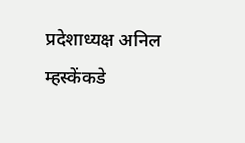प्रदेशाध्यक्ष अनिल म्हस्केंकडे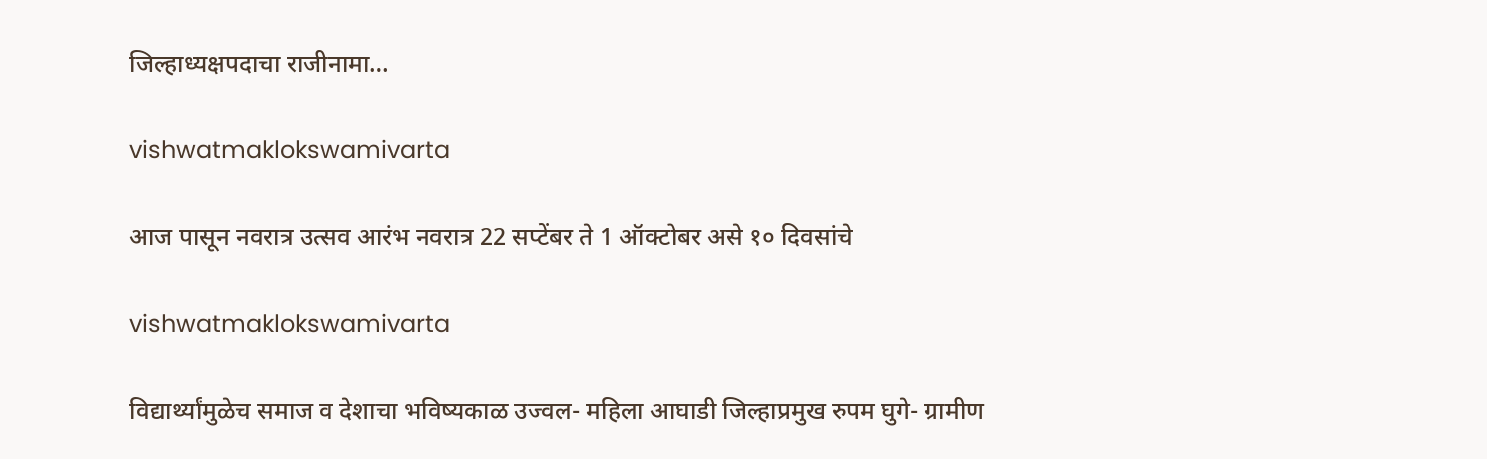जिल्हाध्यक्षपदाचा राजीनामा…

vishwatmaklokswamivarta

आज पासून नवरात्र उत्सव आरंभ नवरात्र 22 सप्टेंबर ते 1 ऑक्टोबर असे १० दिवसांचे

vishwatmaklokswamivarta

विद्यार्थ्यांमुळेच समाज व देशाचा भविष्यकाळ उज्वल- महिला आघाडी जिल्हाप्रमुख रुपम घुगे- ग्रामीण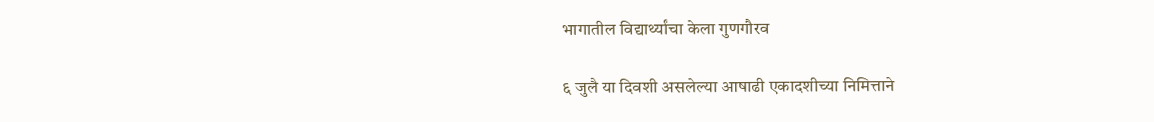भागातील विद्यार्थ्यांचा केला गुणगौरव

६ जुलै या दिवशी असलेल्या आषाढी एकादशीच्या निमित्ताने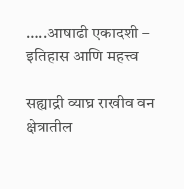…..आषाढी एकादशी – इतिहास आणि महत्त्व

सह्याद्री व्याघ्र राखीव वन क्षेत्रातील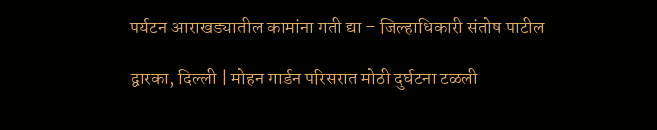पर्यटन आराखड्यातील कामांना गती द्या – जिल्हाधिकारी संतोष पाटील

द्वारका, दिल्ली | मोहन गार्डन परिसरात मोठी दुर्घटना टळली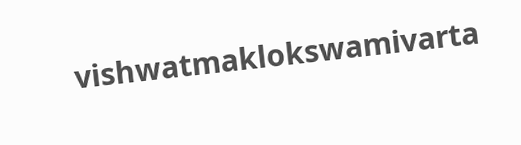vishwatmaklokswamivarta